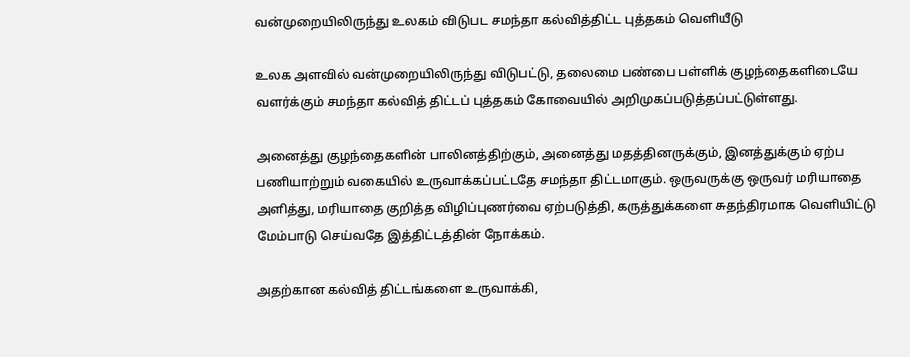வன்முறையிலிருந்து உலகம் விடுபட சமந்தா கல்வித்திட்ட புத்தகம் வெளியீடு

உலக அளவில் வன்முறையிலிருந்து விடுபட்டு, தலைமை பண்பை பள்ளிக் குழந்தைகளிடையே வளர்க்கும் சமந்தா கல்வித் திட்டப் புத்தகம் கோவையில் அறிமுகப்படுத்தப்பட்டுள்ளது.

அனைத்து குழந்தைகளின் பாலினத்திற்கும், அனைத்து மதத்தினருக்கும், இனத்துக்கும் ஏற்ப பணியாற்றும் வகையில் உருவாக்கப்பட்டதே சமந்தா திட்டமாகும். ஒருவருக்கு ஒருவர் மரியாதை அளித்து, மரியாதை குறித்த விழிப்புணர்வை ஏற்படுத்தி, கருத்துக்களை சுதந்திரமாக வெளியிட்டு மேம்பாடு செய்வதே இத்திட்டத்தின் நோக்கம்.

அதற்கான கல்வித் திட்டங்களை உருவாக்கி,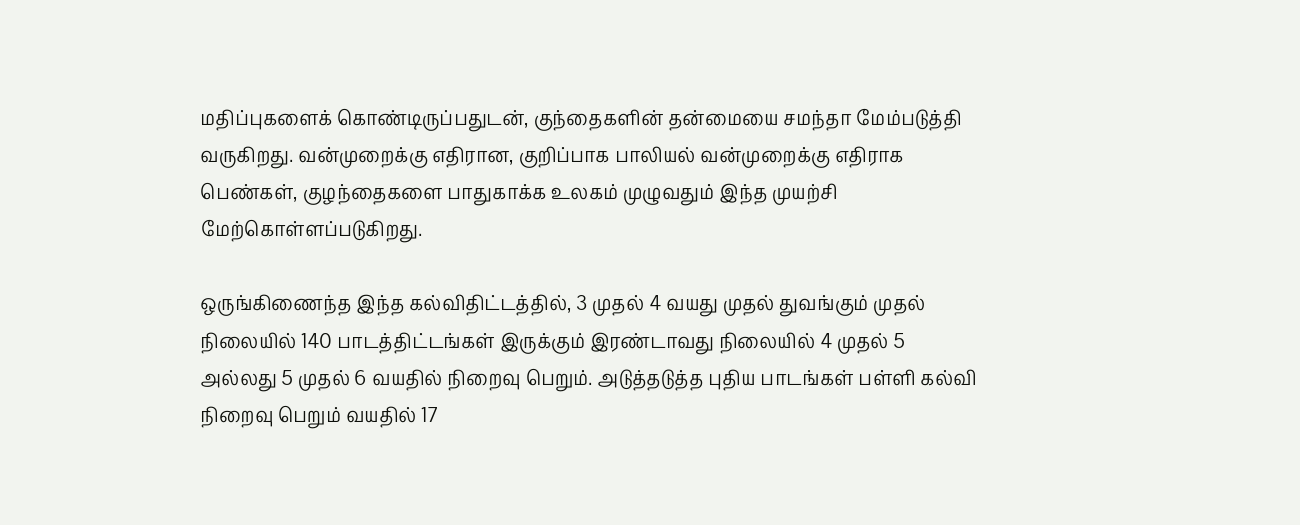மதிப்புகளைக் கொண்டிருப்பதுடன், குந்தைகளின் தன்மையை சமந்தா மேம்படுத்தி வருகிறது. வன்முறைக்கு எதிரான, குறிப்பாக பாலியல் வன்முறைக்கு எதிராக பெண்கள், குழந்தைகளை பாதுகாக்க உலகம் முழுவதும் இந்த முயற்சி மேற்கொள்ளப்படுகிறது.

ஒருங்கிணைந்த இந்த கல்விதிட்டத்தில், 3 முதல் 4 வயது முதல் துவங்கும் முதல் நிலையில் 140 பாடத்திட்டங்கள் இருக்கும் இரண்டாவது நிலையில் 4 முதல் 5 அல்லது 5 முதல் 6 வயதில் நிறைவு பெறும். அடுத்தடுத்த புதிய பாடங்கள் பள்ளி கல்வி நிறைவு பெறும் வயதில் 17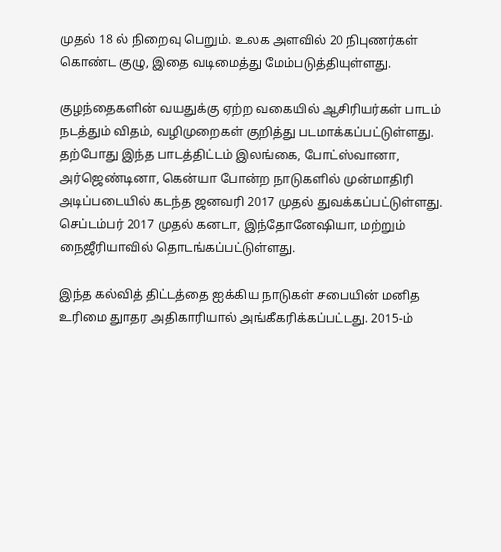முதல் 18 ல் நிறைவு பெறும். உலக அளவில் 20 நிபுணர்கள் கொண்ட குழு, இதை வடிமைத்து மேம்படுத்தியுள்ளது.

குழந்தைகளின் வயதுக்கு ஏற்ற வகையில் ஆசிரியர்கள் பாடம் நடத்தும் விதம், வழிமுறைகள் குறித்து படமாக்கப்பட்டுள்ளது. தற்போது இந்த பாடத்திட்டம் இலங்கை, போட்ஸ்வானா, அர்ஜெண்டினா, கென்யா போன்ற நாடுகளில் முன்மாதிரி அடிப்படையில் கடந்த ஜனவரி 2017 முதல் துவக்கப்பட்டுள்ளது. செப்டம்பர் 2017 முதல் கனடா, இந்தோனேஷியா, மற்றும் நைஜீரியாவில் தொடங்கப்பட்டுள்ளது.

இந்த கல்வித் திட்டத்தை ஐக்கிய நாடுகள் சபையின் மனித உரிமை துாதர அதிகாரியால் அங்கீகரிக்கப்பட்டது. 2015-ம்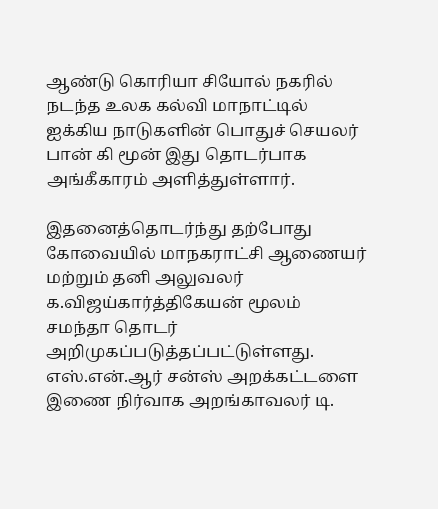ஆண்டு கொரியா சியோல் நகரில் நடந்த உலக கல்வி மாநாட்டில் ஐக்கிய நாடுகளின் பொதுச் செயலர் பான் கி மூன் இது தொடர்பாக அங்கீகாரம் அளித்துள்ளார்.

இதனைத்தொடர்ந்து தற்போது கோவையில் மாநகராட்சி ஆணையர் மற்றும் தனி அலுவலர் க.விஜய்கார்த்திகேயன் மூலம் சமந்தா தொடர் அறிமுகப்படுத்தப்பட்டுள்ளது. எஸ்.என்.ஆர் சன்ஸ் அறக்கட்டளை இணை நிர்வாக அறங்காவலர் டி.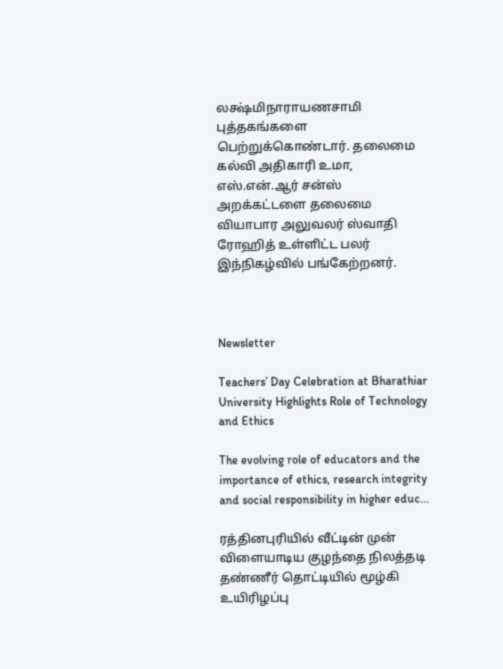லக்ஷ்மிநாராயணசாமி புத்தகங்களை பெற்றுக்கொண்டார். தலைமை கல்வி அதிகாரி உமா, எஸ்.என்.ஆர் சன்ஸ் அறக்கட்டளை தலைமை வியாபார அலுவலர் ஸ்வாதி ரோஹித் உள்ளிட்ட பலர் இந்நிகழ்வில் பங்கேற்றனர்.



Newsletter

Teachers’ Day Celebration at Bharathiar University Highlights Role of Technology and Ethics

The evolving role of educators and the importance of ethics, research integrity and social responsibility in higher educ...

ரத்தினபுரியில் வீட்டின் முன் விளையாடிய குழந்தை நிலத்தடி தண்ணீர் தொட்டியில் மூழ்கி உயிரிழப்பு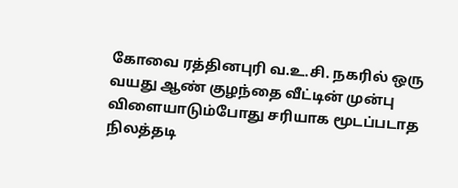கோவை ரத்தினபுரி வ.உ.சி. நகரில் ஒரு வயது ஆண் குழந்தை வீட்டின் முன்பு விளையாடும்போது சரியாக மூடப்படாத நிலத்தடி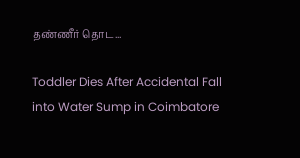தண்ணீர் தொட...

Toddler Dies After Accidental Fall into Water Sump in Coimbatore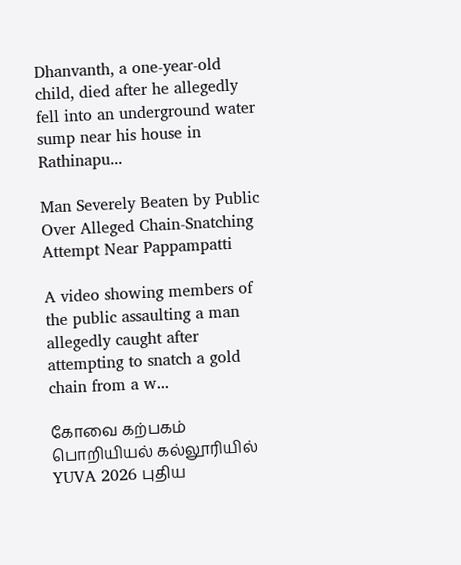Dhanvanth, a one-year-old child, died after he allegedly fell into an underground water sump near his house in Rathinapu...

Man Severely Beaten by Public Over Alleged Chain-Snatching Attempt Near Pappampatti

A video showing members of the public assaulting a man allegedly caught after attempting to snatch a gold chain from a w...

கோவை கற்பகம் பொறியியல் கல்லூரியில் YUVA 2026 புதிய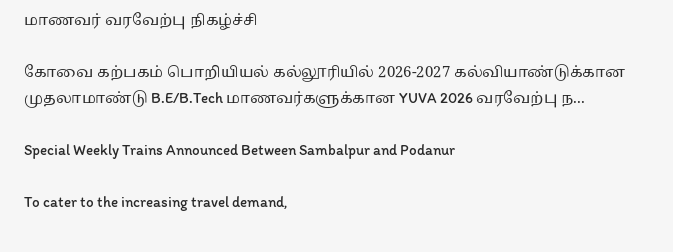மாணவர் வரவேற்பு நிகழ்ச்சி

கோவை கற்பகம் பொறியியல் கல்லூரியில் 2026-2027 கல்வியாண்டுக்கான முதலாமாண்டு B.E/B.Tech மாணவர்களுக்கான YUVA 2026 வரவேற்பு ந...

Special Weekly Trains Announced Between Sambalpur and Podanur

To cater to the increasing travel demand,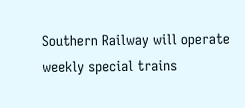Southern Railway will operate weekly special trains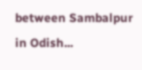between Sambalpur in Odish...